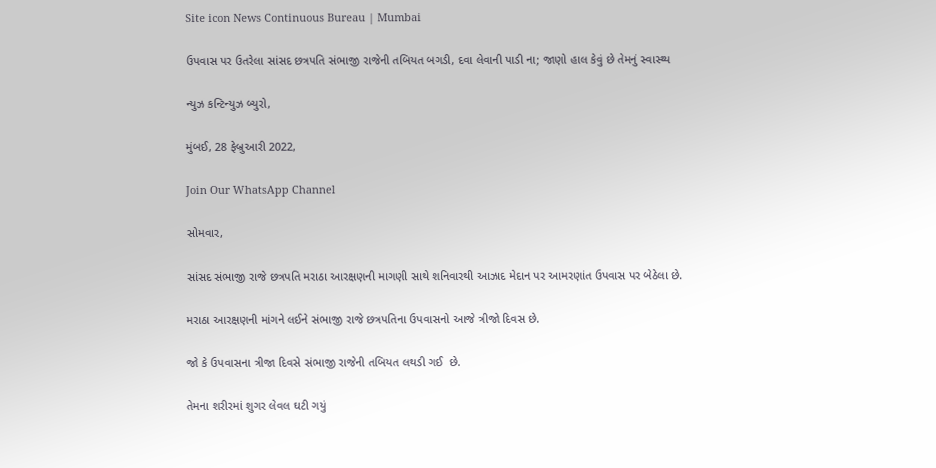Site icon News Continuous Bureau | Mumbai

ઉપવાસ પર ઉતરેલા સાંસદ છત્રપતિ સંભાજી રાજેની તબિયત બગડી, દવા લેવાની પાડી ના; જાણો હાલ કેવું છે તેમનું સ્વાસ્થ્ય

ન્યુઝ કન્ટિન્યુઝ બ્યુરો,

મુંબઈ, 28 ફેબ્રુઆરી 2022,

Join Our WhatsApp Channel

સોમવાર,

સાંસદ સંભાજી રાજે છત્રપતિ મરાઠા આરક્ષણની માગણી સાથે શનિવારથી આઝાદ મેદાન પર આમરણાંત ઉપવાસ પર બેઠેલા છે.

મરાઠા આરક્ષણની માંગને લઈને સંભાજી રાજે છત્રપતિના ઉપવાસનો આજે ત્રીજો દિવસ છે.

જો કે ઉપવાસના ત્રીજા દિવસે સંભાજી રાજેની તબિયત લથડી ગઈ  છે.

તેમના શરીરમાં શુગર લેવલ ઘટી ગયું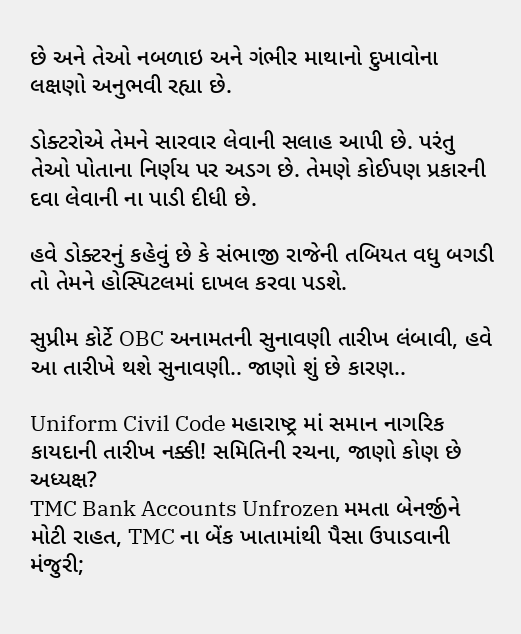છે અને તેઓ નબળાઇ અને ગંભીર માથાનો દુખાવોના લક્ષણો અનુભવી રહ્યા છે.

ડોક્ટરોએ તેમને સારવાર લેવાની સલાહ આપી છે. પરંતુ તેઓ પોતાના નિર્ણય પર અડગ છે. તેમણે કોઈપણ પ્રકારની દવા લેવાની ના પાડી દીધી છે.

હવે ડોક્ટરનું કહેવું છે કે સંભાજી રાજેની તબિયત વધુ બગડી તો તેમને હોસ્પિટલમાં દાખલ કરવા પડશે.

સુપ્રીમ કોર્ટે OBC અનામતની સુનાવણી તારીખ લંબાવી, હવે આ તારીખે થશે સુનાવણી.. જાણો શું છે કારણ..

Uniform Civil Code મહારાષ્ટ્ર માં સમાન નાગરિક કાયદાની તારીખ નક્કી! સમિતિની રચના, જાણો કોણ છે અધ્યક્ષ?
TMC Bank Accounts Unfrozen મમતા બેનર્જીને મોટી રાહત, TMC ના બેંક ખાતામાંથી પૈસા ઉપાડવાની મંજુરી;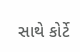સાથે કોર્ટે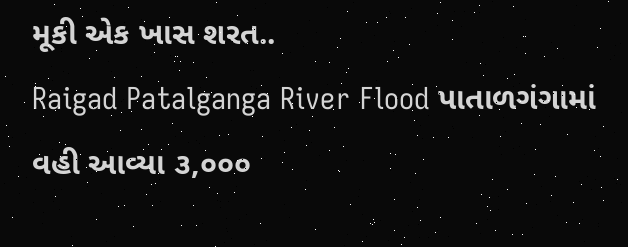મૂકી એક ખાસ શરત..
Raigad Patalganga River Flood પાતાળગંગામાં વહી આવ્યા ૩,૦૦૦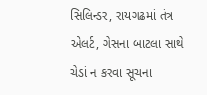સિલિન્ડર, રાયગઢમાં તંત્ર એલર્ટ, ગેસના બાટલા સાથે ચેડાં ન કરવા સૂચના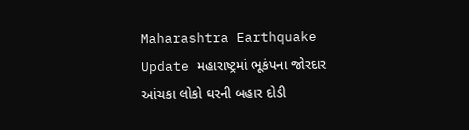Maharashtra Earthquake Update મહારાષ્ટ્રમાં ભૂકંપના જોરદાર આંચકા લોકો ઘરની બહાર દોડી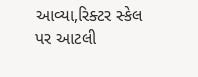આવ્યા,રિક્ટર સ્કેલ પર આટલી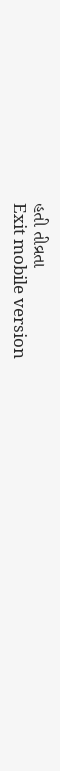હતી તીવ્રતા
Exit mobile version